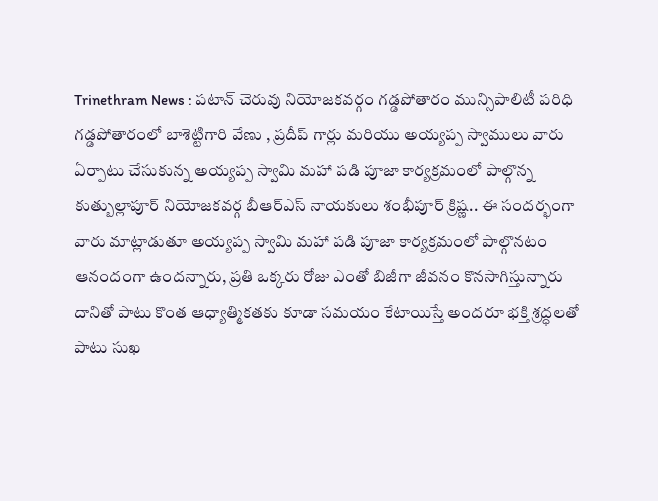Trinethram News : పటాన్ చెరువు నియోజకవర్గం గడ్డపోతారం మున్సిపాలిటీ పరిధి గడ్డపోతారంలో బాశెట్టిగారి వేణు , ప్రదీప్ గార్లు మరియు అయ్యప్ప స్వాములు వారు ఏర్పాటు చేసుకున్న అయ్యప్ప స్వామి మహా పడి పూజా కార్యక్రమంలో పాల్గొన్న కుత్బుల్లాపూర్ నియోజకవర్గ బీఆర్ఎస్ నాయకులు శంభీపూర్ క్రిష్ణ.. ఈ సందర్భంగా వారు మాట్లాడుతూ అయ్యప్ప స్వామి మహా పడి పూజా కార్యక్రమంలో పాల్గొనటం ఆనందంగా ఉందన్నారు, ప్రతి ఒక్కరు రోజు ఎంతో బిజీగా జీవనం కొనసాగిస్తున్నారు దానితో పాటు కొంత ఆధ్యాత్మికతకు కూడా సమయం కేటాయిస్తే అందరూ భక్తి శ్రద్ధలతో పాటు సుఖ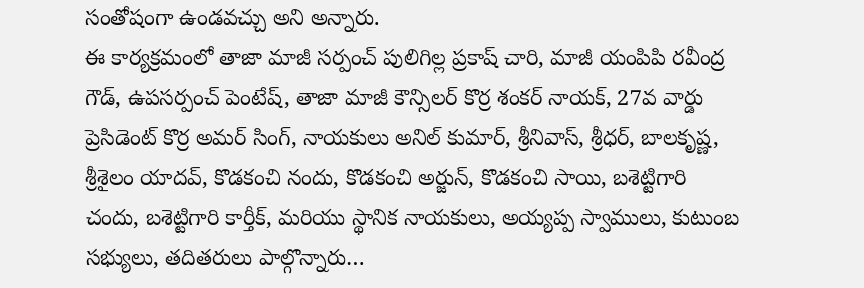సంతోషంగా ఉండవచ్చు అని అన్నారు.
ఈ కార్యక్రమంలో తాజా మాజీ సర్పంచ్ పులిగిల్ల ప్రకాష్ చారి, మాజీ యంపిపి రవీంద్ర గౌడ్, ఉపసర్పంచ్ పెంటేష్, తాజా మాజీ కౌన్సిలర్ కొర్ర శంకర్ నాయక్, 27వ వార్డు ప్రెసిడెంట్ కొర్ర అమర్ సింగ్, నాయకులు అనిల్ కుమార్, శ్రీనివాస్, శ్రీధర్, బాలకృష్ణ, శ్రీశైలం యాదవ్, కొడకంచి నందు, కొడకంచి అర్జున్, కొడకంచి సాయి, బశెట్టిగారి చందు, బశెట్టిగారి కార్తీక్, మరియు స్థానిక నాయకులు, అయ్యప్ప స్వాములు, కుటుంబ సభ్యులు, తదితరులు పాల్గొన్నారు…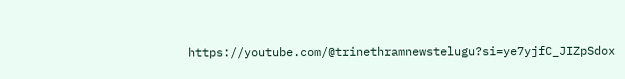https://youtube.com/@trinethramnewstelugu?si=ye7yjfC_JIZpSdox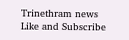Trinethram news
Like and Subscribe